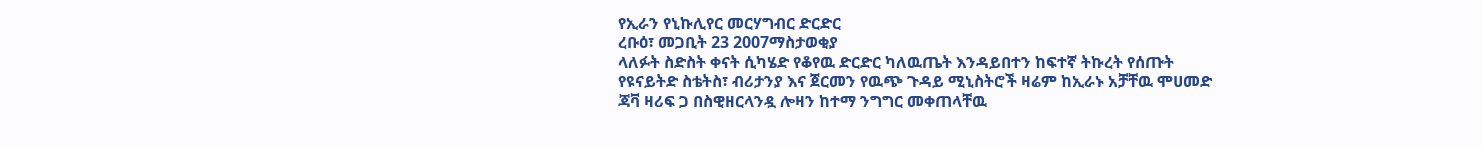የኢራን የኒኩሊየር መርሃግብር ድርድር
ረቡዕ፣ መጋቢት 23 2007ማስታወቂያ
ላለፉት ስድስት ቀናት ሲካሄድ የቆየዉ ድርድር ካለዉጤት እንዳይበተን ከፍተኛ ትኩረት የሰጡት የዩናይትድ ስቴትስ፣ ብሪታንያ እና ጀርመን የዉጭ ጉዳይ ሚኒስትሮች ዛሬም ከኢራኑ አቻቸዉ ሞሀመድ ጃቫ ዛሪፍ ጋ በስዊዘርላንዷ ሎዛን ከተማ ንግግር መቀጠላቸዉ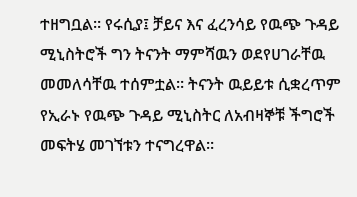ተዘግቧል። የሩሲያ፤ ቻይና እና ፈረንሳይ የዉጭ ጉዳይ ሚኒስትሮች ግን ትናንት ማምሻዉን ወደየሀገራቸዉ መመለሳቸዉ ተሰምቷል። ትናንት ዉይይቱ ሲቋረጥም የኢራኑ የዉጭ ጉዳይ ሚኒስትር ለአብዛኞቹ ችግሮች መፍትሄ መገኘቱን ተናግረዋል።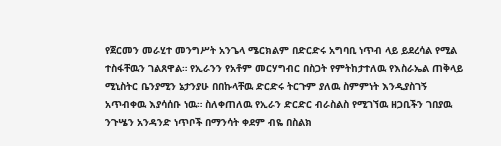የጀርመን መራሂተ መንግሥት አንጌላ ሜርክልም በድርድሩ አግባቢ ነጥብ ላይ ይደረሳል የሚል ተስፋቸዉን ገልጸዋል። የኢራንን የአቶም መርሃግብር በስጋት የምትከታተለዉ የእስራኤል ጠቅላይ ሚኒስትር ቤንያሚን ኔታንያሁ በበኩላቸዉ ድርድሩ ትርጉም ያለዉ ስምምነት እንዲያስገኝ አጥብቀዉ እያሳሰቡ ነዉ። ስለቀጠለዉ የኢራን ድርድር ብራስልስ የሚገኘዉ ዘጋቢችን ገበያዉ ንጉሤን አንዳንድ ነጥቦች በማንሳት ቀደም ብዬ በስልክ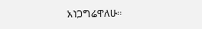አነጋግሬዋለሁ።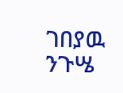ገበያዉ ንጉሤ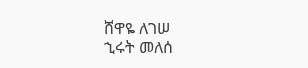ሸዋዬ ለገሠ
ኂሩት መለሰ